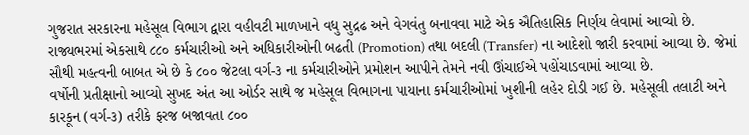ગુજરાત સરકારના મહેસૂલ વિભાગ દ્વારા વહીવટી માળખાને વધુ સુદ્રઢ અને વેગવંતુ બનાવવા માટે એક ઐતિહાસિક નિર્ણય લેવામાં આવ્યો છે. રાજ્યભરમાં એકસાથે ૮૮૦ કર્મચારીઓ અને અધિકારીઓની બઢતી (Promotion) તથા બદલી (Transfer) ના આદેશો જારી કરવામાં આવ્યા છે. જેમાં સૌથી મહત્વની બાબત એ છે કે ૮૦૦ જેટલા વર્ગ-૩ ના કર્મચારીઓને પ્રમોશન આપીને તેમને નવી ઊંચાઈએ પહોંચાડવામાં આવ્યા છે.
વર્ષોની પ્રતીક્ષાનો આવ્યો સુખદ અંત આ ઓર્ડર સાથે જ મહેસૂલ વિભાગના પાયાના કર્મચારીઓમાં ખુશીની લહેર દોડી ગઈ છે. મહેસૂલી તલાટી અને કારકૂન (વર્ગ-૩) તરીકે ફરજ બજાવતા ૮૦૦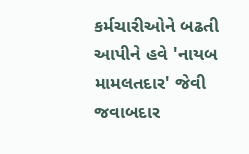કર્મચારીઓને બઢતી આપીને હવે 'નાયબ મામલતદાર' જેવી જવાબદાર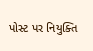પોસ્ટ પર નિયુક્તિ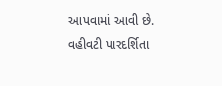આપવામાં આવી છે. વહીવટી પારદર્શિતા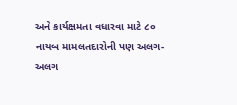અને કાર્યક્ષમતા વધારવા માટે ૮૦ નાયબ મામલતદારોની પણ અલગ-અલગ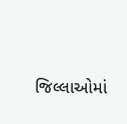જિલ્લાઓમાં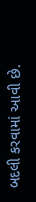બદલી કરવામાં આવી છે.